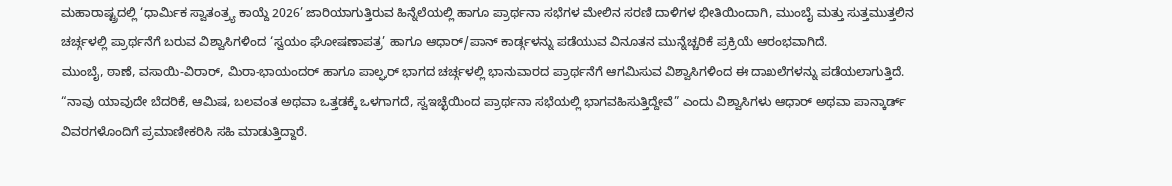ಮಹಾರಾಷ್ಟ್ರದಲ್ಲಿ ‘ಧಾರ್ಮಿಕ ಸ್ವಾತಂತ್ರ್ಯ ಕಾಯ್ದೆ 2026’ ಜಾರಿಯಾಗುತ್ತಿರುವ ಹಿನ್ನೆಲೆಯಲ್ಲಿ ಹಾಗೂ ಪ್ರಾರ್ಥನಾ ಸಭೆಗಳ ಮೇಲಿನ ಸರಣಿ ದಾಳಿಗಳ ಭೀತಿಯಿಂದಾಗಿ, ಮುಂಬೈ ಮತ್ತು ಸುತ್ತಮುತ್ತಲಿನ ಚರ್ಚ್ಗಳಲ್ಲಿ ಪ್ರಾರ್ಥನೆಗೆ ಬರುವ ವಿಶ್ವಾಸಿಗಳಿಂದ ‘ಸ್ವಯಂ ಘೋಷಣಾಪತ್ರ’ ಹಾಗೂ ಆಧಾರ್/ಪಾನ್ ಕಾರ್ಡ್ಗಳನ್ನು ಪಡೆಯುವ ವಿನೂತನ ಮುನ್ನೆಚ್ಚರಿಕೆ ಪ್ರಕ್ರಿಯೆ ಆರಂಭವಾಗಿದೆ.
ಮುಂಬೈ, ಠಾಣೆ, ವಸಾಯಿ-ವಿರಾರ್, ಮಿರಾ-ಭಾಯಂದರ್ ಹಾಗೂ ಪಾಲ್ಘರ್ ಭಾಗದ ಚರ್ಚ್ಗಳಲ್ಲಿ ಭಾನುವಾರದ ಪ್ರಾರ್ಥನೆಗೆ ಆಗಮಿಸುವ ವಿಶ್ವಾಸಿಗಳಿಂದ ಈ ದಾಖಲೆಗಳನ್ನು ಪಡೆಯಲಾಗುತ್ತಿದೆ. “ನಾವು ಯಾವುದೇ ಬೆದರಿಕೆ, ಆಮಿಷ, ಬಲವಂತ ಅಥವಾ ಒತ್ತಡಕ್ಕೆ ಒಳಗಾಗದೆ, ಸ್ವಇಚ್ಛೆಯಿಂದ ಪ್ರಾರ್ಥನಾ ಸಭೆಯಲ್ಲಿ ಭಾಗವಹಿಸುತ್ತಿದ್ದೇವೆ” ಎಂದು ವಿಶ್ವಾಸಿಗಳು ಆಧಾರ್ ಅಥವಾ ಪಾನ್ಕಾರ್ಡ್ ವಿವರಗಳೊಂದಿಗೆ ಪ್ರಮಾಣೀಕರಿಸಿ ಸಹಿ ಮಾಡುತ್ತಿದ್ದಾರೆ.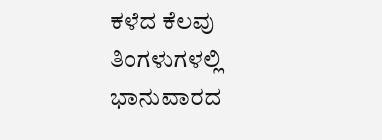ಕಳೆದ ಕೆಲವು ತಿಂಗಳುಗಳಲ್ಲಿ ಭಾನುವಾರದ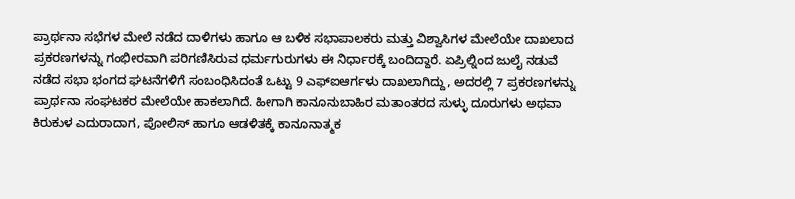ಪ್ರಾರ್ಥನಾ ಸಭೆಗಳ ಮೇಲೆ ನಡೆದ ದಾಳಿಗಳು ಹಾಗೂ ಆ ಬಳಿಕ ಸಭಾಪಾಲಕರು ಮತ್ತು ವಿಶ್ವಾಸಿಗಳ ಮೇಲೆಯೇ ದಾಖಲಾದ ಪ್ರಕರಣಗಳನ್ನು ಗಂಭೀರವಾಗಿ ಪರಿಗಣಿಸಿರುವ ಧರ್ಮಗುರುಗಳು ಈ ನಿರ್ಧಾರಕ್ಕೆ ಬಂದಿದ್ದಾರೆ. ಏಪ್ರಿಲ್ನಿಂದ ಜುಲೈ ನಡುವೆ ನಡೆದ ಸಭಾ ಭಂಗದ ಘಟನೆಗಳಿಗೆ ಸಂಬಂಧಿಸಿದಂತೆ ಒಟ್ಟು 9 ಎಫ್ಐಆರ್ಗಳು ದಾಖಲಾಗಿದ್ದು, ಅದರಲ್ಲಿ 7 ಪ್ರಕರಣಗಳನ್ನು ಪ್ರಾರ್ಥನಾ ಸಂಘಟಕರ ಮೇಲೆಯೇ ಹಾಕಲಾಗಿದೆ. ಹೀಗಾಗಿ ಕಾನೂನುಬಾಹಿರ ಮತಾಂತರದ ಸುಳ್ಳು ದೂರುಗಳು ಅಥವಾ ಕಿರುಕುಳ ಎದುರಾದಾಗ, ಪೋಲಿಸ್ ಹಾಗೂ ಆಡಳಿತಕ್ಕೆ ಕಾನೂನಾತ್ಮಕ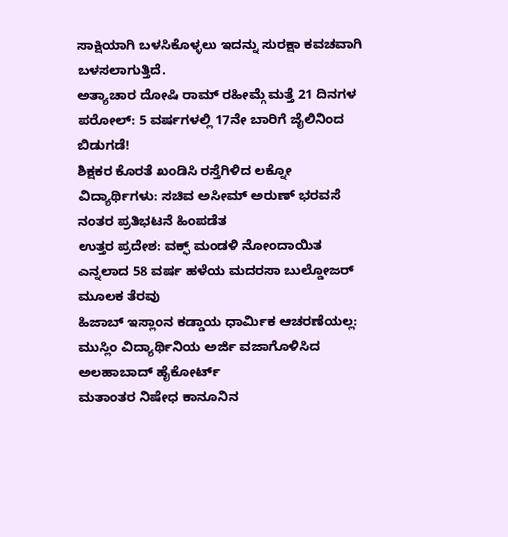ಸಾಕ್ಷಿಯಾಗಿ ಬಳಸಿಕೊಳ್ಳಲು ಇದನ್ನು ಸುರಕ್ಷಾ ಕವಚವಾಗಿ ಬಳಸಲಾಗುತ್ತಿದೆ.
ಅತ್ಯಾಚಾರ ದೋಷಿ ರಾಮ್ ರಹೀಮ್ಗೆ ಮತ್ತೆ 21 ದಿನಗಳ ಪರೋಲ್: 5 ವರ್ಷಗಳಲ್ಲಿ 17ನೇ ಬಾರಿಗೆ ಜೈಲಿನಿಂದ ಬಿಡುಗಡೆ!
ಶಿಕ್ಷಕರ ಕೊರತೆ ಖಂಡಿಸಿ ರಸ್ತೆಗಿಳಿದ ಲಕ್ನೋ ವಿದ್ಯಾರ್ಥಿಗಳು: ಸಚಿವ ಅಸೀಮ್ ಅರುಣ್ ಭರವಸೆ ನಂತರ ಪ್ರತಿಭಟನೆ ಹಿಂಪಡೆತ
ಉತ್ತರ ಪ್ರದೇಶ: ವಕ್ಫ್ ಮಂಡಳಿ ನೋಂದಾಯಿತ ಎನ್ನಲಾದ 58 ವರ್ಷ ಹಳೆಯ ಮದರಸಾ ಬುಲ್ಡೋಜರ್ ಮೂಲಕ ತೆರವು
ಹಿಜಾಬ್ ಇಸ್ಲಾಂನ ಕಡ್ಡಾಯ ಧಾರ್ಮಿಕ ಆಚರಣೆಯಲ್ಲ: ಮುಸ್ಲಿಂ ವಿದ್ಯಾರ್ಥಿನಿಯ ಅರ್ಜಿ ವಜಾಗೊಳಿಸಿದ ಅಲಹಾಬಾದ್ ಹೈಕೋರ್ಟ್
ಮತಾಂತರ ನಿಷೇಧ ಕಾನೂನಿನ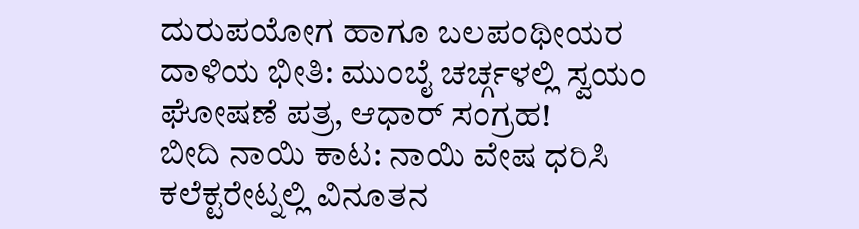ದುರುಪಯೋಗ ಹಾಗೂ ಬಲಪಂಥೀಯರ ದಾಳಿಯ ಭೀತಿ: ಮುಂಬೈ ಚರ್ಚ್ಗಳಲ್ಲಿ ಸ್ವಯಂ ಘೋಷಣೆ ಪತ್ರ, ಆಧಾರ್ ಸಂಗ್ರಹ!
ಬೀದಿ ನಾಯಿ ಕಾಟ: ನಾಯಿ ವೇಷ ಧರಿಸಿ ಕಲೆಕ್ಟರೇಟ್ನಲ್ಲಿ ವಿನೂತನ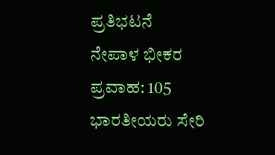ಪ್ರತಿಭಟನೆ
ನೇಪಾಳ ಭೀಕರ ಪ್ರವಾಹ: 105 ಭಾರತೀಯರು ಸೇರಿ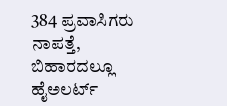384 ಪ್ರವಾಸಿಗರು ನಾಪತ್ತೆ, ಬಿಹಾರದಲ್ಲೂ ಹೈಅಲರ್ಟ್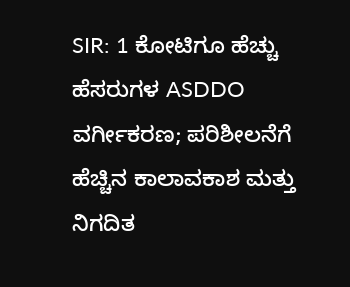SIR: 1 ಕೋಟಿಗೂ ಹೆಚ್ಚು ಹೆಸರುಗಳ ASDDO ವರ್ಗೀಕರಣ; ಪರಿಶೀಲನೆಗೆ ಹೆಚ್ಚಿನ ಕಾಲಾವಕಾಶ ಮತ್ತು ನಿಗದಿತ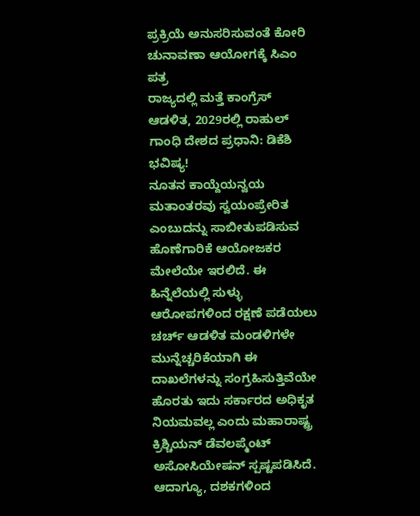ಪ್ರಕ್ರಿಯೆ ಅನುಸರಿಸುವಂತೆ ಕೋರಿ ಚುನಾವಣಾ ಆಯೋಗಕ್ಕೆ ಸಿಎಂ ಪತ್ರ
ರಾಜ್ಯದಲ್ಲಿ ಮತ್ತೆ ಕಾಂಗ್ರೆಸ್ ಆಡಳಿತ, 2029ರಲ್ಲಿ ರಾಹುಲ್ ಗಾಂಧಿ ದೇಶದ ಪ್ರಧಾನಿ: ಡಿಕೆಶಿ ಭವಿಷ್ಯ!
ನೂತನ ಕಾಯ್ದೆಯನ್ವಯ ಮತಾಂತರವು ಸ್ವಯಂಪ್ರೇರಿತ ಎಂಬುದನ್ನು ಸಾಬೀತುಪಡಿಸುವ ಹೊಣೆಗಾರಿಕೆ ಆಯೋಜಕರ ಮೇಲೆಯೇ ಇರಲಿದೆ. ಈ ಹಿನ್ನೆಲೆಯಲ್ಲಿ ಸುಳ್ಳು ಆರೋಪಗಳಿಂದ ರಕ್ಷಣೆ ಪಡೆಯಲು ಚರ್ಚ್ ಆಡಳಿತ ಮಂಡಳಿಗಳೇ ಮುನ್ನೆಚ್ಚರಿಕೆಯಾಗಿ ಈ ದಾಖಲೆಗಳನ್ನು ಸಂಗ್ರಹಿಸುತ್ತಿವೆಯೇ ಹೊರತು ಇದು ಸರ್ಕಾರದ ಅಧಿಕೃತ ನಿಯಮವಲ್ಲ ಎಂದು ಮಹಾರಾಷ್ಟ್ರ ಕ್ರಿಶ್ಚಿಯನ್ ಡೆವಲಪ್ಮೆಂಟ್ ಅಸೋಸಿಯೇಷನ್ ಸ್ಪಷ್ಟಪಡಿಸಿದೆ.
ಆದಾಗ್ಯೂ, ದಶಕಗಳಿಂದ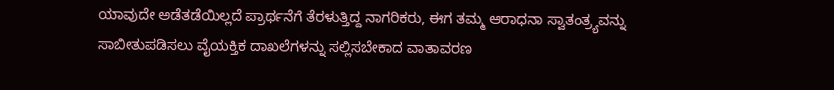ಯಾವುದೇ ಅಡೆತಡೆಯಿಲ್ಲದೆ ಪ್ರಾರ್ಥನೆಗೆ ತೆರಳುತ್ತಿದ್ದ ನಾಗರಿಕರು, ಈಗ ತಮ್ಮ ಆರಾಧನಾ ಸ್ವಾತಂತ್ರ್ಯವನ್ನು ಸಾಬೀತುಪಡಿಸಲು ವೈಯಕ್ತಿಕ ದಾಖಲೆಗಳನ್ನು ಸಲ್ಲಿಸಬೇಕಾದ ವಾತಾವರಣ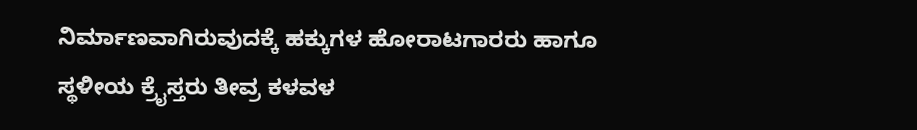ನಿರ್ಮಾಣವಾಗಿರುವುದಕ್ಕೆ ಹಕ್ಕುಗಳ ಹೋರಾಟಗಾರರು ಹಾಗೂ ಸ್ಥಳೀಯ ಕ್ರೈಸ್ತರು ತೀವ್ರ ಕಳವಳ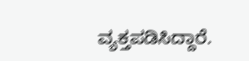ವ್ಯಕ್ತಪಡಿಸಿದ್ದಾರೆ.